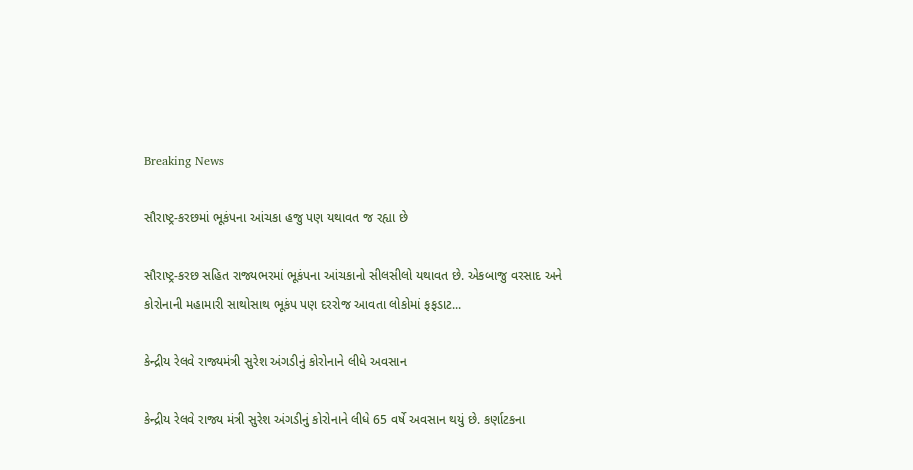Breaking News

સૌરાષ્ટ્ર-કરછમાં ભૂકંપના આંચકા હજુ પણ યથાવત જ રહ્યા છે

સૌરાષ્ટ્ર-કરછ સહિત રાજ્યભરમાં ભૂકંપના આંચકાનો સીલસીલો યથાવત છે. એકબાજુ વરસાદ અને કોરોનાની મહામારી સાથોસાથ ભૂકંપ પણ દરરોજ આવતા લોકોમાં ફફડાટ...

કેન્દ્રીય રેલવે રાજ્યમંત્રી સુરેશ અંગડીનું કોરોનાને લીધે અવસાન

કેન્દ્રીય રેલવે રાજ્ય મંત્રી સુરેશ અંગડીનું કોરોનાને લીધે 65 વર્ષે અવસાન થયું છે. કર્ણાટકના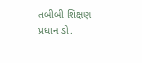તબીબી શિક્ષણ પ્રધાન ડો.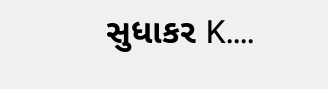સુધાકર K....